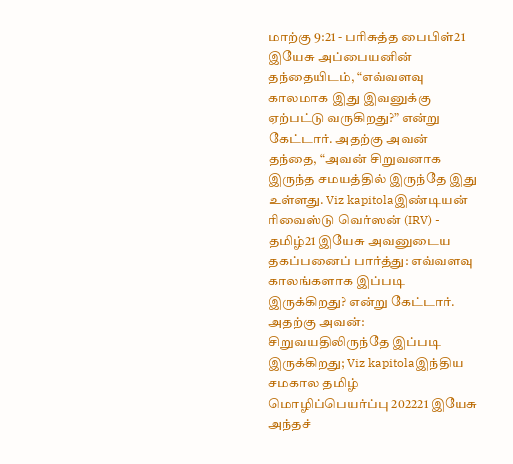மாற்கு 9:21 - பரிசுத்த பைபிள்21 இயேசு அப்பையனின் தந்தையிடம், “எவ்வளவு காலமாக இது இவனுக்கு ஏற்பட்டு வருகிறது?” என்று கேட்டார். அதற்கு அவன் தந்தை, “அவன் சிறுவனாக இருந்த சமயத்தில் இருந்தே இது உள்ளது. Viz kapitolaஇண்டியன் ரிவைஸ்டு வெர்ஸன் (IRV) - தமிழ்21 இயேசு அவனுடைய தகப்பனைப் பார்த்து: எவ்வளவு காலங்களாக இப்படி இருக்கிறது? என்று கேட்டார். அதற்கு அவன்: சிறுவயதிலிருந்தே இப்படி இருக்கிறது; Viz kapitolaஇந்திய சமகால தமிழ் மொழிப்பெயர்ப்பு 202221 இயேசு அந்தச்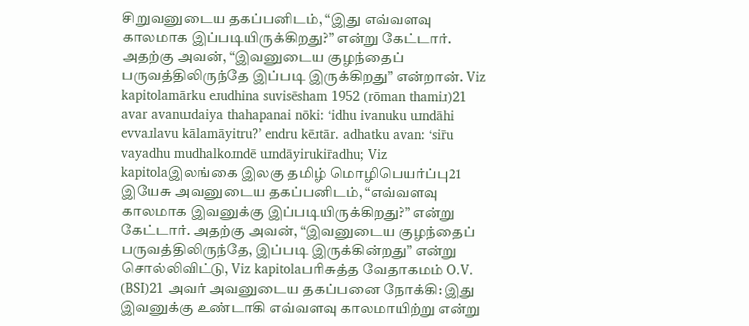சிறுவனுடைய தகப்பனிடம், “இது எவ்வளவு காலமாக இப்படியிருக்கிறது?” என்று கேட்டார். அதற்கு அவன், “இவனுடைய குழந்தைப் பருவத்திலிருந்தே இப்படி இருக்கிறது” என்றான். Viz kapitolamārku eɹudhina suvisēsham 1952 (rōman thamiɹ)21 avar avanuɹdaiya thahapanai nōki: ‘idhu ivanuku uɹndāhi evvaɹlavu kālamāyitru?’ endru kēɹtār. adhatku avan: ‘sir̄u vayadhu mudhalkoɹndē uɹndāyirukir̄adhu; Viz kapitolaஇலங்கை இலகு தமிழ் மொழிபெயர்ப்பு21 இயேசு அவனுடைய தகப்பனிடம், “எவ்வளவு காலமாக இவனுக்கு இப்படியிருக்கிறது?” என்று கேட்டார். அதற்கு அவன், “இவனுடைய குழந்தைப் பருவத்திலிருந்தே, இப்படி இருக்கின்றது” என்று சொல்லிவிட்டு, Viz kapitolaபரிசுத்த வேதாகமம் O.V. (BSI)21 அவர் அவனுடைய தகப்பனை நோக்கி: இது இவனுக்கு உண்டாகி எவ்வளவு காலமாயிற்று என்று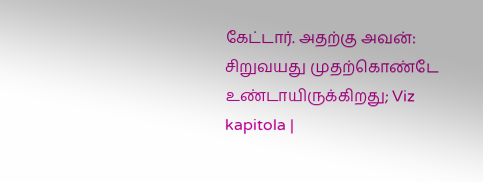கேட்டார். அதற்கு அவன்: சிறுவயது முதற்கொண்டே உண்டாயிருக்கிறது; Viz kapitola |